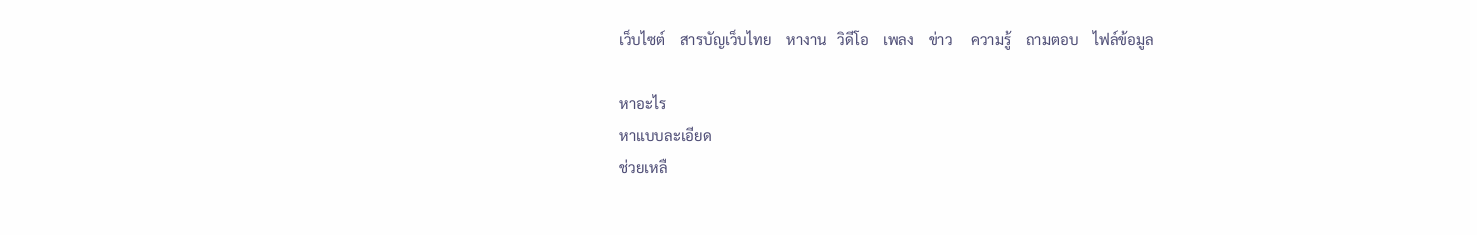เว็บไซต์    สารบัญเว็บไทย    หางาน   วิดีโอ    เพลง    ข่าว     ความรู้    ถามตอบ    ไฟล์ข้อมูล

หาอะไร
หาแบบละเอียด
ช่วยเหลื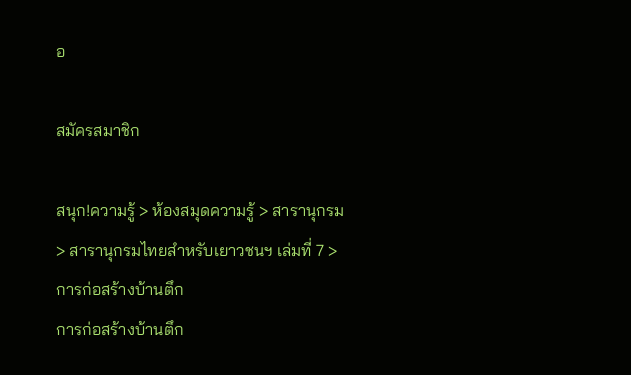อ

สมัครสมาชิก

สนุก!ความรู้ > ห้องสมุดความรู้ > สารานุกรม > สารานุกรมไทยสำหรับเยาวชนฯ เล่มที่ 7 > การก่อสร้างบ้านตึก
การก่อสร้างบ้านตึก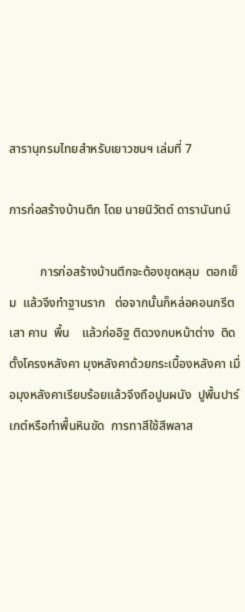สารานุกรมไทยสำหรับเยาวชนฯ เล่มที่ 7

การก่อสร้างบ้านตึก โดย นายนิวัตต์ ดารานันทน์

          การก่อสร้างบ้านตึกจะต้องขุดหลุม  ตอกเข็ม  แล้วจึงทำฐานราก   ต่อจากนั้นก็หล่อคอนกรีตเสา คาน  พื้น    แล้วก่ออิฐ ติดวงกบหน้าต่าง  ติดตั้งโครงหลังคา มุงหลังคาด้วยกระเบื้องหลังคา เมื่อมุงหลังคาเรียบร้อยแล้วจึงถือปูนผนัง  ปูพื้นปาร์เกต์หรือทำพื้นหินขัด  การทาสีใช้สีพลาส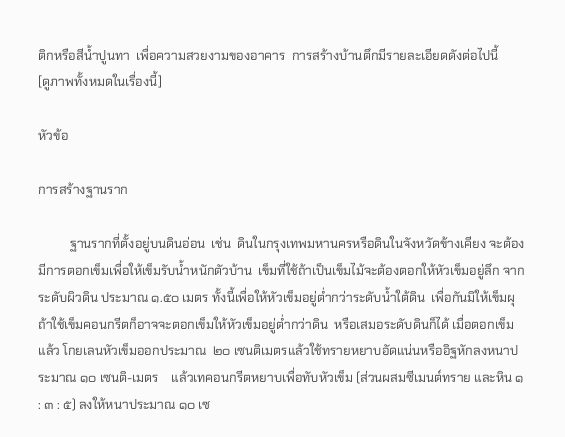ติกหรือสีน้ำปูนทา  เพื่อความสวยงามของอาคาร  การสร้างบ้านตึกมีรายละเอียดดังต่อไปนี้
[ดูภาพทั้งหมดในเรื่องนี้]

หัวข้อ

การสร้างฐานราก

          ฐานรากที่ตั้งอยู่บนดินอ่อน  เช่น  ดินในกรุงเทพมหานครหรือดินในจังหวัดข้างเคียง จะต้องมีการตอกเข็มเพื่อให้เข็มรับน้ำหนักตัวบ้าน  เข็มที่ใช้ถ้าเป็นเข็มไม้จะต้องตอกให้หัวเข็มอยู่ลึก จากระดับผิวดิน ประมาณ ๑.๕๐ เมตร ทั้งนี้เพื่อให้หัวเข็มอยู่ต่ำกว่าระดับน้ำใต้ดิน  เพื่อกันมิให้เข็มผุ  ถ้าใช้เข็มคอนกรีตก็อาจจะตอกเข็มให้หัวเข็มอยู่ต่ำกว่าดิน  หรือเสมอระดับดินก็ได้ เมื่อตอกเข็มแล้ว โกยเลนหัวเข็มออกประมาณ  ๒๐ เซนติเมตรแล้วใช้ทรายหยาบอัดแน่นหรืออิฐหักลงหนาประมาณ ๑๐ เซนติ-เมตร    แล้วเทคอนกรีตหยาบเพื่อทับหัวเข็ม (ส่วนผสมซีเมนต์ทราย และหิน ๑ : ๓ : ๕) ลงให้หนาประมาณ ๑๐ เซ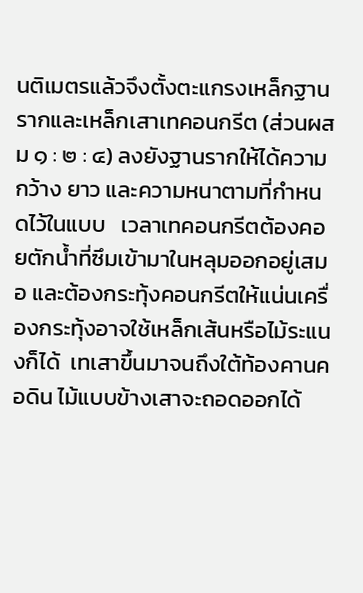นติเมตรแล้วจึงตั้งตะแกรงเหล็กฐานรากและเหล็กเสาเทคอนกรีต (ส่วนผสม ๑ : ๒ : ๔) ลงยังฐานรากให้ได้ความกว้าง ยาว และความหนาตามที่กำหนดไว้ในแบบ   เวลาเทคอนกรีตต้องคอยตักน้ำที่ซึมเข้ามาในหลุมออกอยู่เสมอ และต้องกระทุ้งคอนกรีตให้แน่นเครื่องกระทุ้งอาจใช้เหล็กเส้นหรือไม้ระแนงก็ได้  เทเสาขึ้นมาจนถึงใต้ท้องคานคอดิน ไม้แบบข้างเสาจะถอดออกได้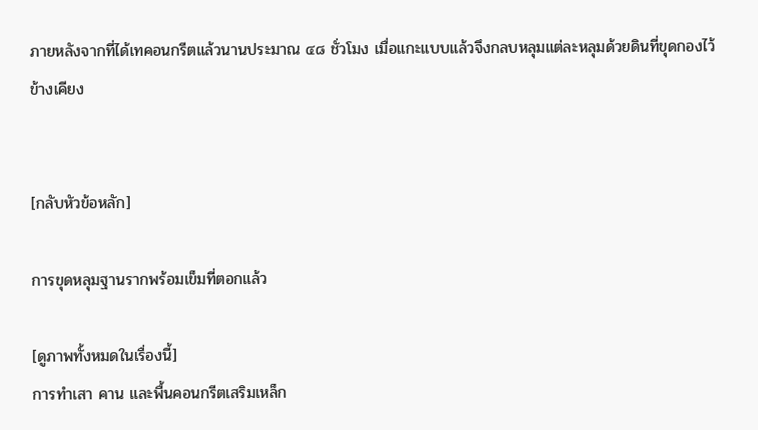ภายหลังจากที่ได้เทคอนกรีตแล้วนานประมาณ ๔๘ ชั่วโมง เมื่อแกะแบบแล้วจึงกลบหลุมแต่ละหลุมด้วยดินที่ขุดกองไว้ข้างเคียง


[กลับหัวข้อหลัก]

การขุดหลุมฐานรากพร้อมเข็มที่ตอกแล้ว

[ดูภาพทั้งหมดในเรื่องนี้]
การทำเสา คาน และพื้นคอนกรีตเสริมเหล็ก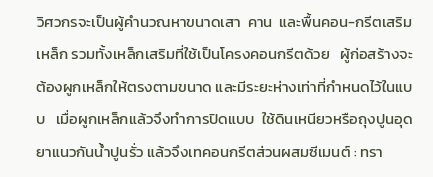วิศวกรจะเป็นผู้คำนวณหาขนาดเสา  คาน  และพื้นคอน-กรีตเสริมเหล็ก รวมทั้งเหล็กเสริมที่ใช้เป็นโครงคอนกรีตด้วย   ผู้ก่อสร้างจะต้องผูกเหล็กให้ตรงตามขนาด และมีระยะห่างเท่าที่กำหนดไว้ในแบบ   เมื่อผูกเหล็กแล้วจึงทำการปิดแบบ  ใช้ดินเหนียวหรือถุงปูนอุดยาแนวกันน้ำปูนรั่ว แล้วจึงเทคอนกรีตส่วนผสมซีเมนต์ : ทรา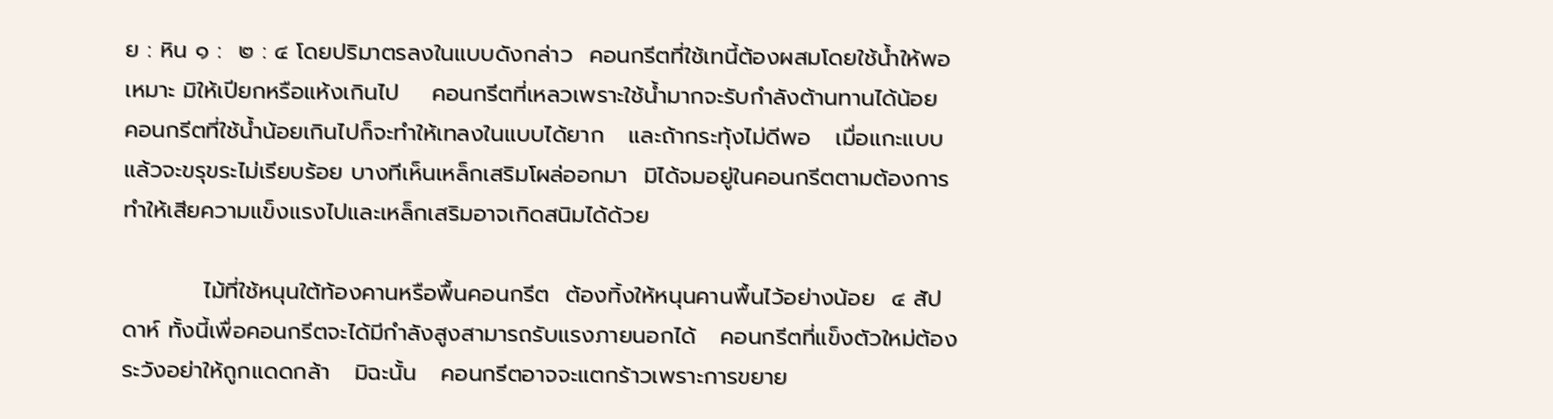ย : หิน ๑ :  ๒ : ๔ โดยปริมาตรลงในแบบดังกล่าว  คอนกรีตที่ใช้เทนี้ต้องผสมโดยใช้น้ำให้พอเหมาะ มิให้เปียกหรือแห้งเกินไป    คอนกรีตที่เหลวเพราะใช้น้ำมากจะรับกำลังต้านทานได้น้อย  คอนกรีตที่ใช้น้ำน้อยเกินไปก็จะทำให้เทลงในแบบได้ยาก   และถ้ากระทุ้งไม่ดีพอ   เมื่อแกะแบบแล้วจะขรุขระไม่เรียบร้อย บางทีเห็นเหล็กเสริมโผล่ออกมา  มิได้จมอยู่ในคอนกรีตตามต้องการ ทำให้เสียความแข็งแรงไปและเหล็กเสริมอาจเกิดสนิมได้ด้วย

          ไม้ที่ใช้หนุนใต้ท้องคานหรือพื้นคอนกรีต  ต้องทิ้งให้หนุนคานพื้นไว้อย่างน้อย  ๔ สัปดาห์ ทั้งนี้เพื่อคอนกรีตจะได้มีกำลังสูงสามารถรับแรงภายนอกได้   คอนกรีตที่แข็งตัวใหม่ต้องระวังอย่าให้ถูกแดดกล้า   มิฉะนั้น   คอนกรีตอาจจะแตกร้าวเพราะการขยาย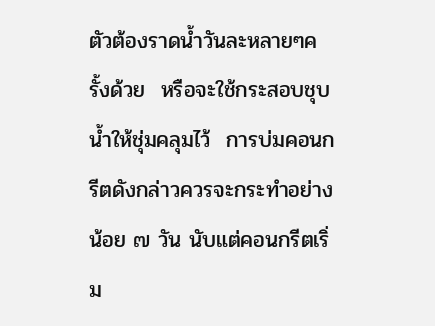ตัวต้องราดน้ำวันละหลายๆครั้งด้วย  หรือจะใช้กระสอบชุบน้ำให้ชุ่มคลุมไว้  การบ่มคอนกรีตดังกล่าวควรจะกระทำอย่างน้อย ๗ วัน นับแต่คอนกรีตเริ่ม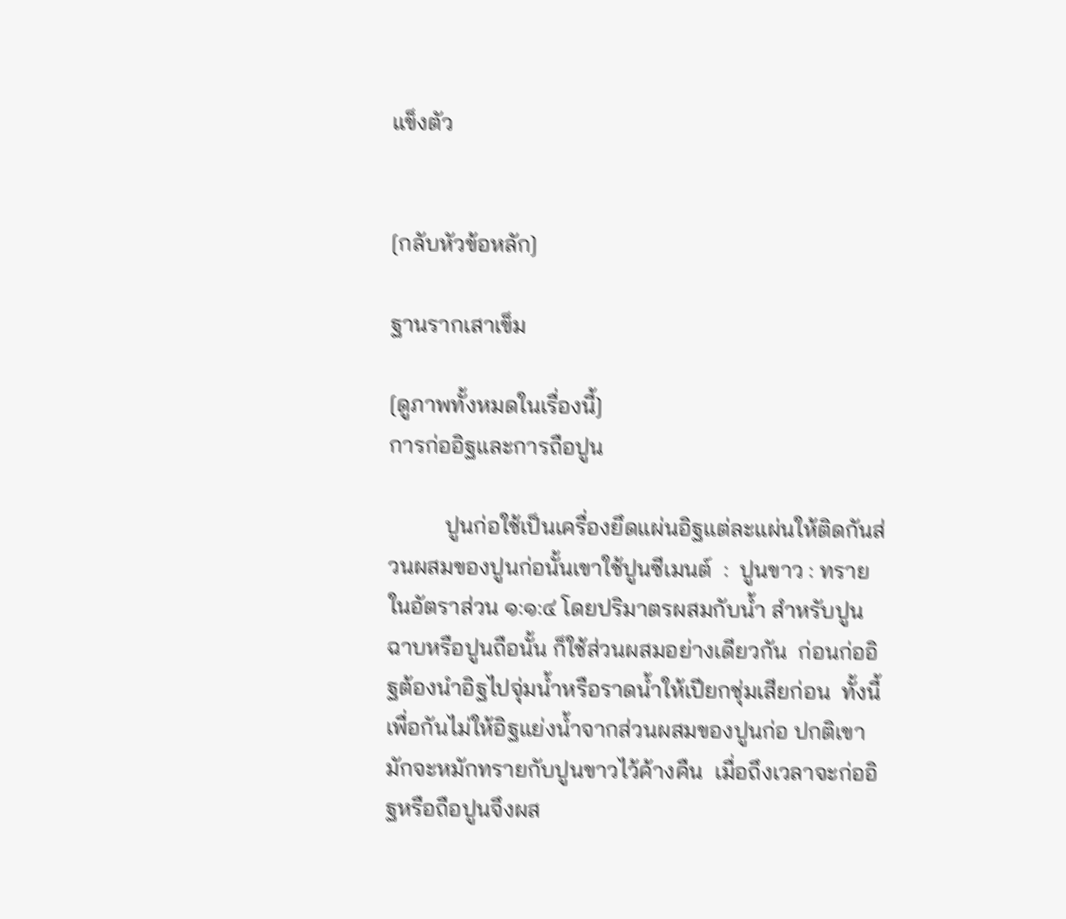แข็งตัว


[กลับหัวข้อหลัก]

ฐานรากเสาเข็ม

[ดูภาพทั้งหมดในเรื่องนี้]
การก่ออิฐและการถือปูน

          ปูนก่อใช้เป็นเครื่องยึดแผ่นอิฐแต่ละแผ่นให้ติดกันส่วนผสมของปูนก่อนั้นเขาใช้ปูนซีเมนต์  :  ปูนขาว : ทราย ในอัตราส่วน ๑:๑:๔ โดยปริมาตรผสมกับน้ำ สำหรับปูนฉาบหรือปูนถือนั้น ก็ใช้ส่วนผสมอย่างเดียวกัน  ก่อนก่ออิฐต้องนำอิฐไปจุ่มน้ำหรือราดน้ำให้เปียกชุ่มเสียก่อน  ทั้งนี้  เพื่อกันไม่ให้อิฐแย่งน้ำจากส่วนผสมของปูนก่อ ปกติเขามักจะหมักทรายกับปูนขาวไว้ค้างคืน  เมื่อถึงเวลาจะก่ออิฐหรือถือปูนจึงผส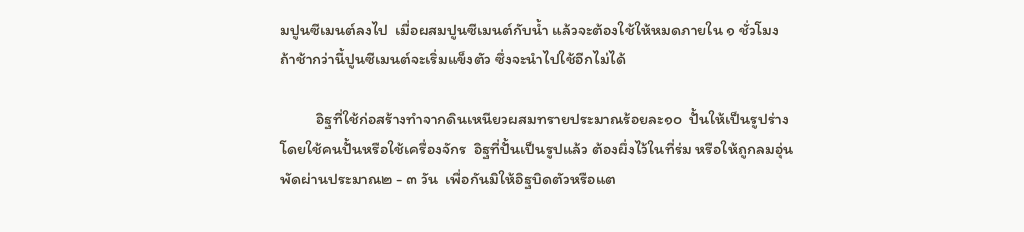มปูนซีเมนต์ลงไป  เมื่อผสมปูนซีเมนต์กับน้ำ แล้วจะต้องใช้ให้หมดภายใน ๑ ชั่วโมง ถ้าช้ากว่านี้ปูนซีเมนต์จะเริ่มแข็งตัว ซึ่งจะนำไปใช้อีกไม่ได้

          อิฐที่ใช้ก่อสร้างทำจากดินเหนียวผสมทรายประมาณร้อยละ๑๐  ปั้นให้เป็นรูปร่าง  โดยใช้คนปั้นหรือใช้เครื่องจักร  อิฐที่ปั้นเป็นรูปแล้ว ต้องผึ่งไว้ในที่ร่ม หรือให้ถูกลมอุ่นพัดผ่านประมาณ๒ - ๓ วัน  เพื่อกันมิให้อิฐบิดตัวหรือแต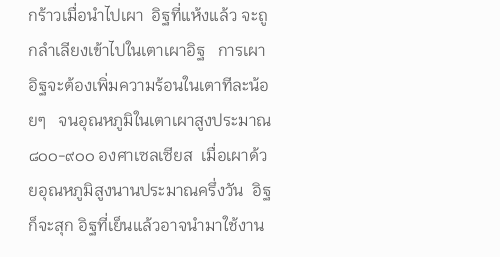กร้าวเมื่อนำไปเผา  อิฐที่แห้งแล้ว จะถูกลำเลียงเข้าไปในเตาเผาอิฐ   การเผาอิฐจะต้องเพิ่มความร้อนในเตาทีละน้อยๆ   จนอุณหภูมิในเตาเผาสูงประมาณ๘๐๐-๙๐๐ องศาเซลเซียส  เมื่อเผาด้วยอุณหภูมิสูงนานประมาณครึ่งวัน  อิฐก็จะสุก อิฐที่เย็นแล้วอาจนำมาใช้งาน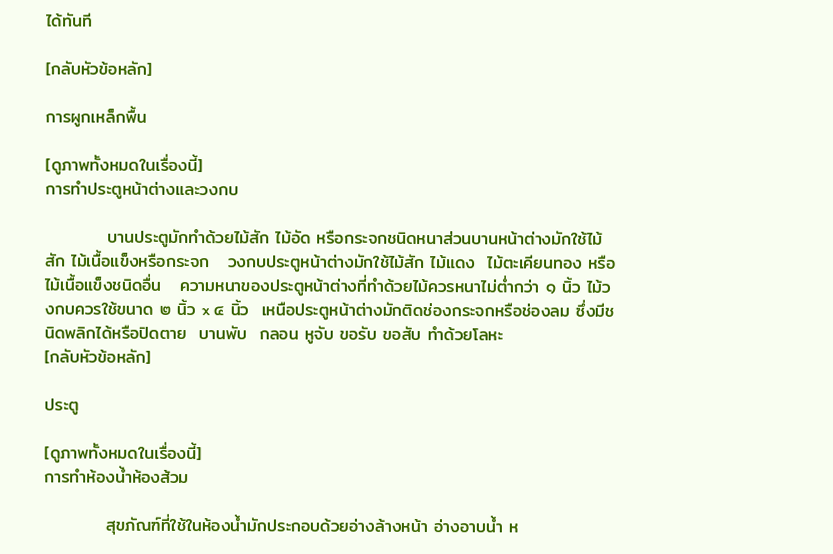ได้ทันที

[กลับหัวข้อหลัก]

การผูกเหล็กพื้น

[ดูภาพทั้งหมดในเรื่องนี้]
การทำประตูหน้าต่างและวงกบ

          บานประตูมักทำด้วยไม้สัก ไม้อัด หรือกระจกชนิดหนาส่วนบานหน้าต่างมักใช้ไม้สัก ไม้เนื้อแข็งหรือกระจก   วงกบประตูหน้าต่างมักใช้ไม้สัก ไม้แดง  ไม้ตะเคียนทอง หรือไม้เนื้อแข็งชนิดอื่น   ความหนาของประตูหน้าต่างที่ทำด้วยไม้ควรหนาไม่ต่ำกว่า ๑ นิ้ว ไม้วงกบควรใช้ขนาด ๒ นิ้ว x ๔ นิ้ว  เหนือประตูหน้าต่างมักติดช่องกระจกหรือช่องลม ซึ่งมีชนิดพลิกได้หรือปิดตาย  บานพับ  กลอน หูจับ ขอรับ ขอสับ ทำด้วยโลหะ
[กลับหัวข้อหลัก]

ประตู

[ดูภาพทั้งหมดในเรื่องนี้]
การทำห้องน้ำห้องส้วม

          สุขภัณฑ์ที่ใช้ในห้องน้ำมักประกอบด้วยอ่างล้างหน้า อ่างอาบน้ำ ห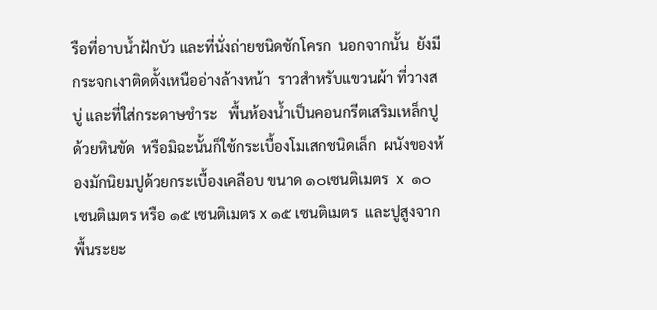รือที่อาบน้ำฝักบัว และที่นั่งถ่ายชนิดชักโครก  นอกจากนั้น  ยังมีกระจกเงาติดตั้งเหนืออ่างล้างหน้า  ราวสำหรับแขวนผ้า ที่วางสบู่ และที่ใส่กระดาษชำระ   พื้นห้องน้ำเป็นคอนกรีตเสริมเหล็กปูด้วยหินขัด  หรือมิฉะนั้นก็ใช้กระเบื้องโมเสกชนิดเล็ก  ผนังของห้องมักนิยมปูด้วยกระเบื้องเคลือบ ขนาด ๑๐เซนติเมตร  x  ๑๐ เซนติเมตร หรือ ๑๕ เซนติเมตร x ๑๕ เซนติเมตร  และปูสูงจากพื้นระยะ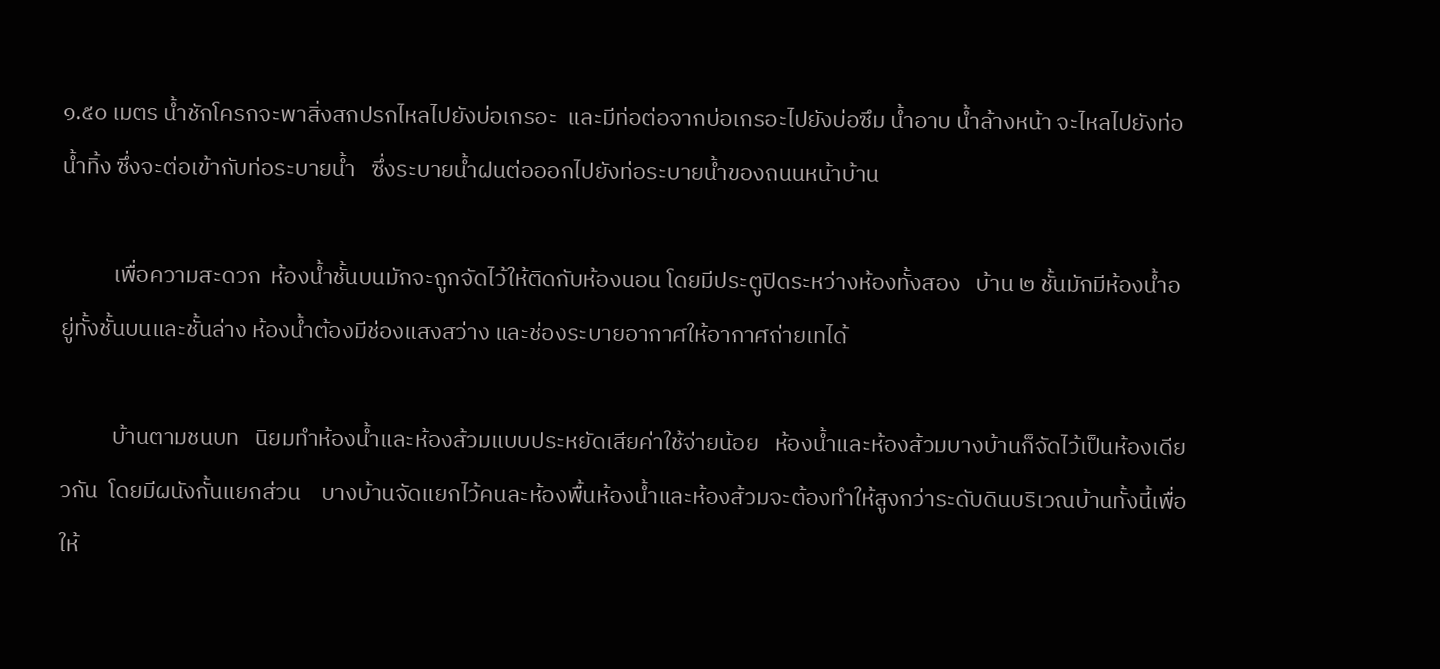๑.๕๐ เมตร น้ำชักโครกจะพาสิ่งสกปรกไหลไปยังบ่อเกรอะ  และมีท่อต่อจากบ่อเกรอะไปยังบ่อซึม น้ำอาบ น้ำล้างหน้า จะไหลไปยังท่อน้ำทิ้ง ซึ่งจะต่อเข้ากับท่อระบายน้ำ   ซึ่งระบายน้ำฝนต่อออกไปยังท่อระบายน้ำของถนนหน้าบ้าน

          เพื่อความสะดวก  ห้องน้ำชั้นบนมักจะถูกจัดไว้ให้ติดกับห้องนอน โดยมีประตูปิดระหว่างห้องทั้งสอง   บ้าน ๒ ชั้นมักมีห้องน้ำอยู่ทั้งชั้นบนและชั้นล่าง ห้องน้ำต้องมีช่องแสงสว่าง และช่องระบายอากาศให้อากาศถ่ายเทได้

          บ้านตามชนบท   นิยมทำห้องน้ำและห้องส้วมแบบประหยัดเสียค่าใช้จ่ายน้อย   ห้องน้ำและห้องส้วมบางบ้านก็จัดไว้เป็นห้องเดียวกัน  โดยมีผนังกั้นแยกส่วน    บางบ้านจัดแยกไว้คนละห้องพื้นห้องน้ำและห้องส้วมจะต้องทำให้สูงกว่าระดับดินบริเวณบ้านทั้งนี้เพื่อให้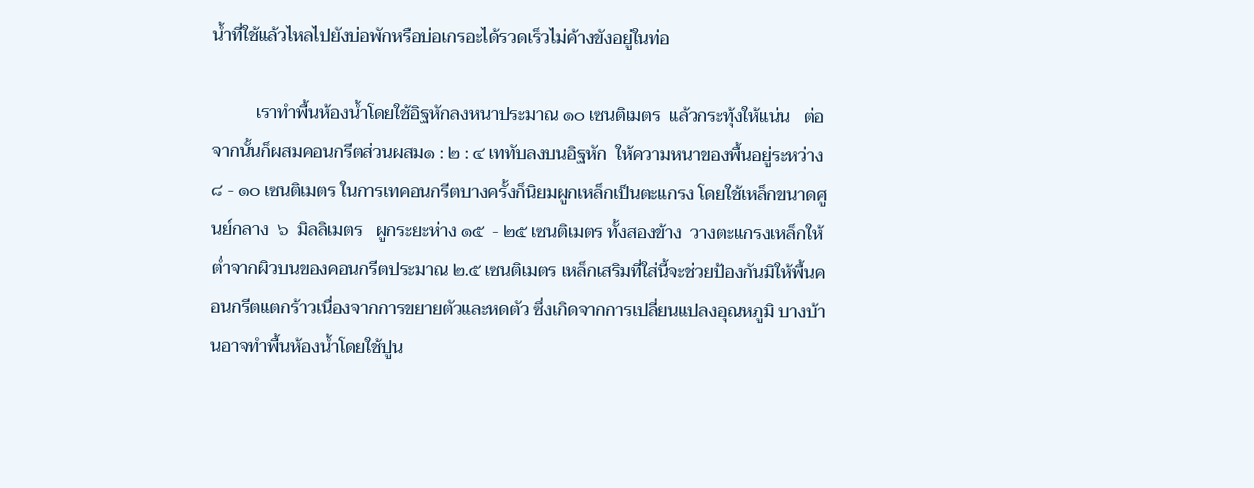น้ำที่ใช้แล้วไหลไปยังบ่อพักหรือบ่อเกรอะได้รวดเร็วไม่ค้างขังอยู่ในท่อ

          เราทำพื้นห้องน้ำโดยใช้อิฐหักลงหนาประมาณ ๑๐ เซนติเมตร  แล้วกระทุ้งให้แน่น   ต่อจากนั้นก็ผสมคอนกรีตส่วนผสม๑ : ๒ : ๔ เททับลงบนอิฐหัก  ให้ความหนาของพื้นอยู่ระหว่าง  ๘ - ๑๐ เซนติเมตร ในการเทคอนกรีตบางครั้งก็นิยมผูกเหล็กเป็นตะแกรง โดยใช้เหล็กขนาดศูนย์กลาง  ๖  มิลลิเมตร   ผูกระยะห่าง ๑๕  - ๒๕ เซนติเมตร ทั้งสองข้าง  วางตะแกรงเหล็กให้ต่ำจากผิวบนของคอนกรีตประมาณ ๒.๕ เซนติเมตร เหล็กเสริมที่ใส่นี้จะช่วยป้องกันมิให้พื้นคอนกรีตแตกร้าวเนื่องจากการขยายตัวและหดตัว ซึ่งเกิดจากการเปลี่ยนแปลงอุณหภูมิ บางบ้านอาจทำพื้นห้องน้ำโดยใช้ปูน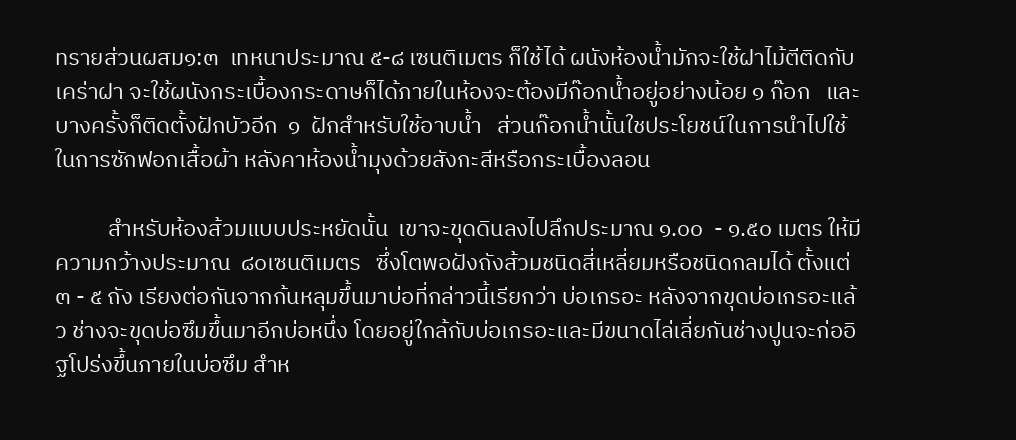ทรายส่วนผสม๑:๓  เทหนาประมาณ ๕-๘ เซนติเมตร ก็ใช้ได้ ผนังห้องน้ำมักจะใช้ฝาไม้ตีติดกับเคร่าฝา จะใช้ผนังกระเบื้องกระดาษก็ได้ภายในห้องจะต้องมีก๊อกน้ำอยู่อย่างน้อย ๑ ก๊อก   และบางครั้งก็ติดตั้งฝักบัวอีก  ๑  ฝักสำหรับใช้อาบน้ำ   ส่วนก๊อกน้ำนั้นใชประโยชน์ในการนำไปใช้ในการซักฟอกเสื้อผ้า หลังคาห้องน้ำมุงด้วยสังกะสีหรือกระเบื้องลอน

          สำหรับห้องส้วมแบบประหยัดนั้น  เขาจะขุดดินลงไปลึกประมาณ ๑.๐๐  - ๑.๕๐ เมตร ให้มีความกว้างประมาณ  ๘๐เซนติเมตร   ซึ่งโตพอฝังถังส้วมชนิดสี่เหลี่ยมหรือชนิดกลมได้ ตั้งแต่ ๓ - ๕ ถัง เรียงต่อกันจากก้นหลุมขึ้นมาบ่อที่กล่าวนี้เรียกว่า บ่อเกรอะ หลังจากขุดบ่อเกรอะแล้ว ช่างจะขุดบ่อซึมขึ้นมาอีกบ่อหนึ่ง โดยอยู่ใกล้กับบ่อเกรอะและมีขนาดไล่เลี่ยกันช่างปูนจะก่ออิฐโปร่งขึ้นภายในบ่อซึม สำห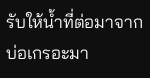รับให้น้ำที่ต่อมาจากบ่อเกรอะมา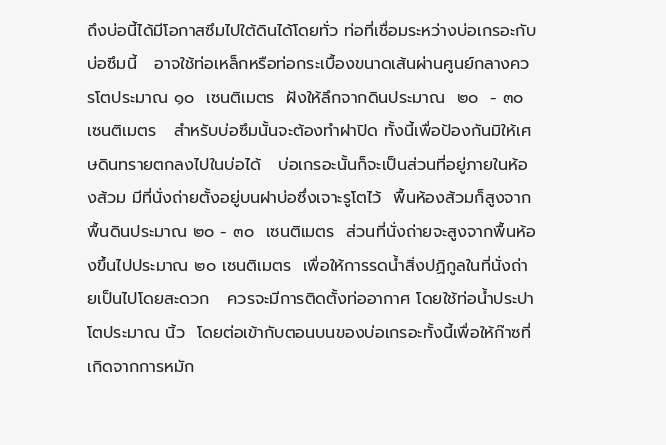ถึงบ่อนี้ได้มีโอกาสซึมไปใต้ดินได้โดยทั่ว ท่อที่เชื่อมระหว่างบ่อเกรอะกับบ่อซึมนี้   อาจใช้ท่อเหล็กหรือท่อกระเบื้องขนาดเส้นผ่านศูนย์กลางควรโตประมาณ ๑๐  เซนติเมตร  ฝังให้ลึกจากดินประมาณ  ๒๐  - ๓๐ เซนติเมตร   สำหรับบ่อซึมนั้นจะต้องทำฝาปิด ทั้งนี้เพื่อป้องกันมิให้เศษดินทรายตกลงไปในบ่อได้   บ่อเกรอะนั้นก็จะเป็นส่วนที่อยู่ภายในห้องส้วม มีที่นั่งถ่ายตั้งอยู่บนฝาบ่อซึ่งเจาะรูโตไว้  พื้นห้องส้วมก็สูงจากพื้นดินประมาณ ๒๐ - ๓๐  เซนติเมตร  ส่วนที่นั่งถ่ายจะสูงจากพื้นห้องขึ้นไปประมาณ ๒๐ เซนติเมตร  เพื่อให้การรดน้ำสิ่งปฏิกูลในที่นั่งถ่ายเป็นไปโดยสะดวก   ควรจะมีการติดตั้งท่ออากาศ โดยใช้ท่อน้ำประปาโตประมาณ นิ้ว  โดยต่อเข้ากับตอนบนของบ่อเกรอะทั้งนี้เพื่อให้ก๊าซที่เกิดจากการหมัก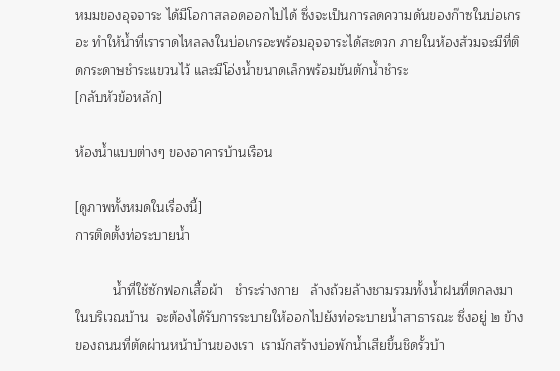หมมของอุจจาระ ได้มีโอกาสลอดออกไปได้ ซึ่งจะเป็นการลดความดันของก๊าซในบ่อเกรอะ ทำให้น้ำที่เราราดไหลลงในบ่อเกรอะพร้อมอุจจาระได้สะดวก ภายในห้องส้วมจะมีที่ติดกระดาษชำระแขวนไว้ และมีโอ่งน้ำขนาดเล็กพร้อมขันตักน้ำชำระ
[กลับหัวข้อหลัก]

ห้องน้ำแบบต่างๆ ของอาคารบ้านเรือน

[ดูภาพทั้งหมดในเรื่องนี้]
การติดตั้งท่อระบายน้ำ

          น้ำที่ใช้ซักฟอกเสื้อผ้า   ชำระร่างกาย   ล้างถ้วยล้างชามรวมทั้งน้ำฝนที่ตกลงมาในบริเวณบ้าน  จะต้องได้รับการระบายให้ออกไปยังท่อระบายน้ำสาธารณะ ซึ่งอยู่ ๒ ข้างของถนนที่ตัดผ่านหน้าบ้านของเรา  เรามักสร้างบ่อพักน้ำเสียขึ้นชิดรั้วบ้า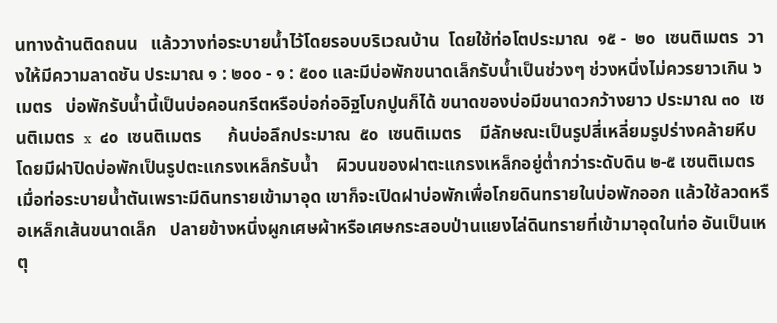นทางด้านติดถนน   แล้ววางท่อระบายน้ำไว้โดยรอบบริเวณบ้าน  โดยใช้ท่อโตประมาณ  ๑๕ -  ๒๐  เซนติเมตร  วางให้มีความลาดชัน ประมาณ ๑ : ๒๐๐ - ๑ : ๕๐๐ และมีบ่อพักขนาดเล็กรับน้ำเป็นช่วงๆ ช่วงหนึ่งไม่ควรยาวเกิน ๖ เมตร   บ่อพักรับน้ำนี้เป็นบ่อคอนกรีตหรือบ่อก่ออิฐโบกปูนก็ได้ ขนาดของบ่อมีขนาดวกว้างยาว ประมาณ ๓๐  เซนติเมตร  x  ๔๐  เซนติเมตร      ก้นบ่อลึกประมาณ  ๕๐  เซนติเมตร    มีลักษณะเป็นรูปสี่เหลี่ยมรูปร่างคล้ายหีบ  โดยมีฝาปิดบ่อพักเป็นรูปตะแกรงเหล็กรับน้ำ    ผิวบนของฝาตะแกรงเหล็กอยู่ต่ำกว่าระดับดิน ๒-๕ เซนติเมตร  เมื่อท่อระบายน้ำตันเพราะมีดินทรายเข้ามาอุด เขาก็จะเปิดฝาบ่อพักเพื่อโกยดินทรายในบ่อพักออก แล้วใช้ลวดหรือเหล็กเส้นขนาดเล็ก   ปลายข้างหนึ่งผูกเศษผ้าหรือเศษกระสอบป่านแยงไล่ดินทรายที่เข้ามาอุดในท่อ อันเป็นเหตุ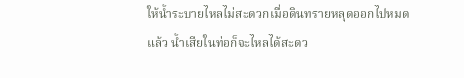ให้น้ำระบายไหลไม่สะดวกเมื่อดินทรายหลุดออกไปหมดแล้ว น้ำเสียในท่อก็จะไหลได้สะดว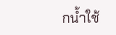กน้ำใช้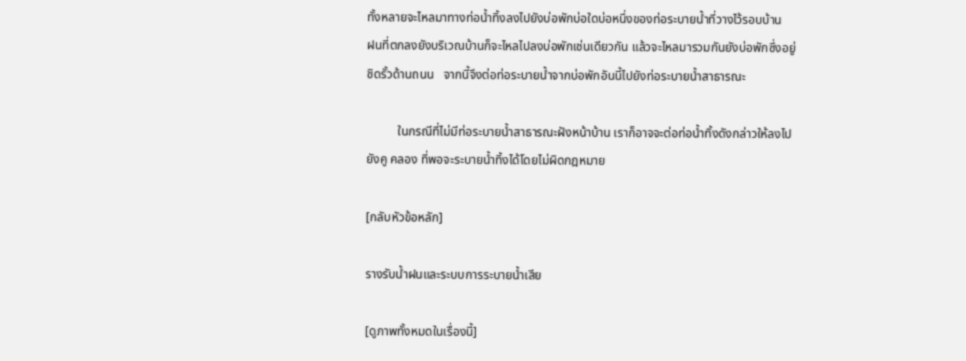ทั้งหลายจะไหลมาทางท่อน้ำทิ้งลงไปยังบ่อพักบ่อใดบ่อหนึ่งของท่อระบายน้ำที่วางไว้รอบบ้าน    ฝนที่ตกลงยังบริเวณบ้านก็จะไหลไปลงบ่อพักเช่นเดียวกัน แล้วจะไหลมารวมกันยังบ่อพักซึ่งอยู่ชิดรั้วด้านถนน   จากนี้จึงต่อท่อระบายน้ำจากบ่อพักอันนี้ไปยังท่อระบายน้ำสาธารณะ

          ในกรณีที่ไม่มีท่อระบายน้ำสาธารณะฝังหน้าบ้าน เราก็อาจจะต่อท่อน้ำทิ้งดังกล่าวให้ลงไปยังคู คลอง ที่พอจะระบายน้ำทิ้งได้โดยไม่ผิดกฎหมาย

[กลับหัวข้อหลัก]

รางรับน้ำฝนและระบบการระบายน้ำเสีย

[ดูภาพทั้งหมดในเรื่องนี้]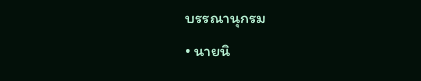บรรณานุกรม
• นายนิ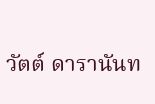วัตต์ ดารานันท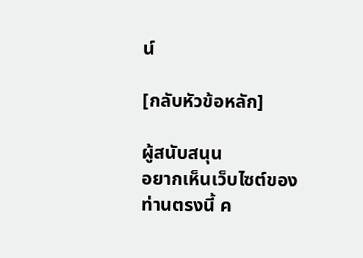น์

[กลับหัวข้อหลัก]

ผู้สนับสนุน
อยากเห็นเว็บไซต์ของท่านตรงนี้ ค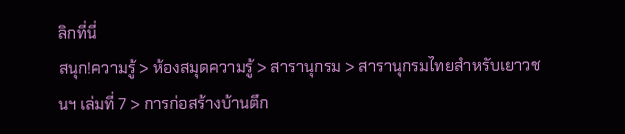ลิกที่นี่
สนุก!ความรู้ > ห้องสมุดความรู้ > สารานุกรม > สารานุกรมไทยสำหรับเยาวชนฯ เล่มที่ 7 > การก่อสร้างบ้านตึก